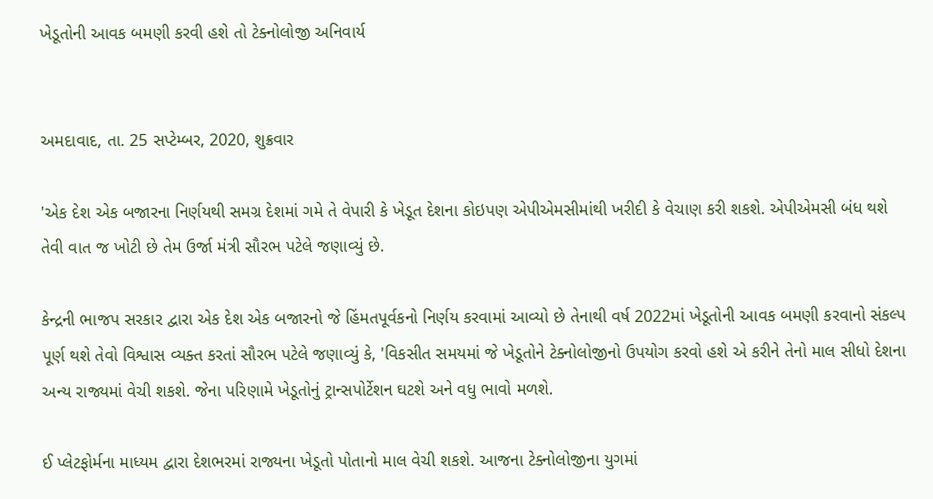ખેડૂતોની આવક બમણી કરવી હશે તો ટેક્નોલોજી અનિવાર્ય


અમદાવાદ, તા. 25 સપ્ટેમ્બર, 2020, શુક્રવાર

'એક દેશ એક બજારના નિર્ણયથી સમગ્ર દેશમાં ગમે તે વેપારી કે ખેડૂત દેશના કોઇપણ એપીએમસીમાંથી ખરીદી કે વેચાણ કરી શકશે. એપીએમસી બંધ થશે તેવી વાત જ ખોટી છે તેમ ઉર્જા મંત્રી સૌરભ પટેલે જણાવ્યું છે.

કેન્દ્રની ભાજપ સરકાર દ્વારા એક દેશ એક બજારનો જે હિંમતપૂર્વકનો નિર્ણય કરવામાં આવ્યો છે તેનાથી વર્ષ 2022માં ખેડૂતોની આવક બમણી કરવાનો સંકલ્પ પૂર્ણ થશે તેવો વિશ્વાસ વ્યક્ત કરતાં સૌરભ પટેલે જણાવ્યું કે, 'વિકસીત સમયમાં જે ખેડૂતોને ટેક્નોલોજીનો ઉપયોગ કરવો હશે એ કરીને તેનો માલ સીધો દેશના અન્ય રાજ્યમાં વેચી શકશે. જેના પરિણામે ખેડૂતોનું ટ્રાન્સપોર્ટેશન ઘટશે અને વધુ ભાવો મળશે.

ઈ પ્લેટફોર્મના માધ્યમ દ્વારા દેશભરમાં રાજ્યના ખેડૂતો પોતાનો માલ વેચી શકશે. આજના ટેક્નોલોજીના યુગમાં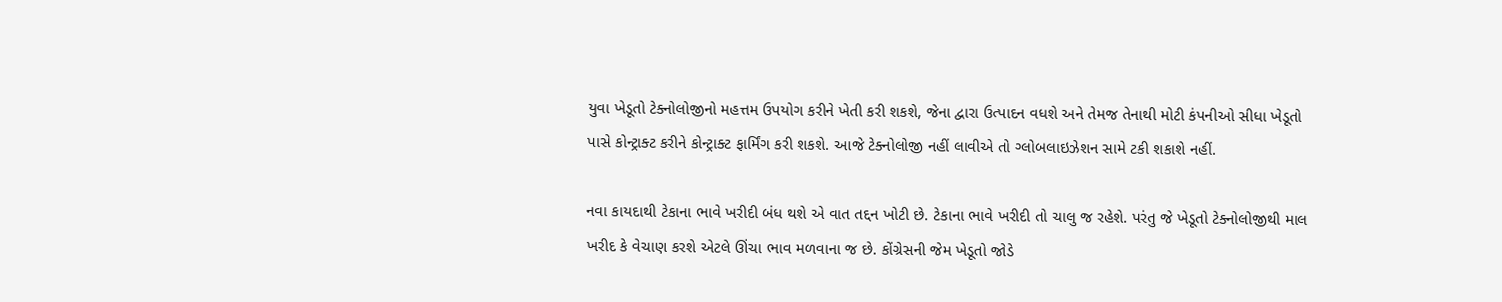યુવા ખેડૂતો ટેક્નોલોજીનો મહત્તમ ઉપયોગ કરીને ખેતી કરી શકશે, જેના દ્વારા ઉત્પાદન વધશે અને તેમજ તેનાથી મોટી કંપનીઓ સીધા ખેડૂતો પાસે કોન્ટ્રાક્ટ કરીને કોન્ટ્રાક્ટ ફાર્મિંગ કરી શકશે. આજે ટેક્નોલોજી નહીં લાવીએ તો ગ્લોબલાઇઝેશન સામે ટકી શકાશે નહીં.

નવા કાયદાથી ટેકાના ભાવે ખરીદી બંધ થશે એ વાત તદ્દન ખોટી છે. ટેકાના ભાવે ખરીદી તો ચાલુ જ રહેશે. પરંતુ જે ખેડૂતો ટેક્નોલોજીથી માલ ખરીદ કે વેચાણ કરશે એટલે ઊંચા ભાવ મળવાના જ છે. કોંગ્રેસની જેમ ખેડૂતો જોડે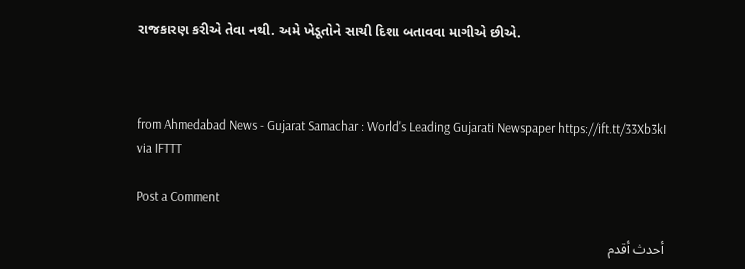રાજકારણ કરીએ તેવા નથી. અમે ખેડૂતોને સાચી દિશા બતાવવા માગીએ છીએ.



from Ahmedabad News - Gujarat Samachar : World's Leading Gujarati Newspaper https://ift.tt/33Xb3kI
via IFTTT

Post a Comment

أحدث أقدم